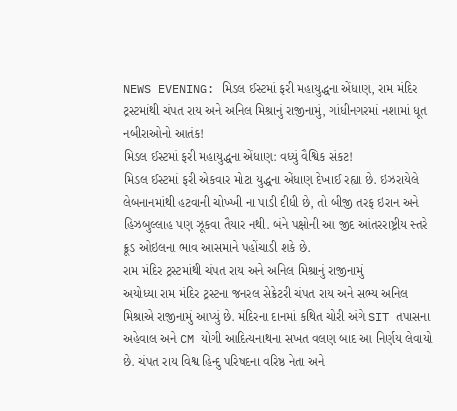NEWS EVENING: મિડલ ઈસ્ટમાં ફરી મહાયુદ્ધના એંધાણ, રામ મંદિર ટ્રસ્ટમાંથી ચંપત રાય અને અનિલ મિશ્રાનું રાજીનામું, ગાંધીનગરમાં નશામાં ધૂત નબીરાઓનો આતંક!
મિડલ ઈસ્ટમાં ફરી મહાયુદ્ધના એંધાણ: વધ્યું વૈશ્વિક સંકટ!
મિડલ ઈસ્ટમાં ફરી એકવાર મોટા યુદ્ધના એંધાણ દેખાઈ રહ્યા છે. ઇઝરાયેલે લેબનાનમાંથી હટવાની ચોખ્ખી ના પાડી દીધી છે, તો બીજી તરફ ઇરાન અને હિઝબુલ્લાહ પણ ઝૂકવા તૈયાર નથી. બંને પક્ષોની આ જીદ આંતરરાષ્ટ્રીય સ્તરે ક્રૂડ ઓઇલના ભાવ આસમાને પહોંચાડી શકે છે.
રામ મંદિર ટ્રસ્ટમાંથી ચંપત રાય અને અનિલ મિશ્રાનું રાજીનામું
અયોધ્યા રામ મંદિર ટ્રસ્ટના જનરલ સેક્રેટરી ચંપત રાય અને સભ્ય અનિલ મિશ્રાએ રાજીનામું આપ્યું છે. મંદિરના દાનમાં કથિત ચોરી અંગે SIT તપાસના અહેવાલ અને CM યોગી આદિત્યનાથના સખત વલણ બાદ આ નિર્ણય લેવાયો છે. ચંપત રાય વિશ્વ હિન્દુ પરિષદના વરિષ્ઠ નેતા અને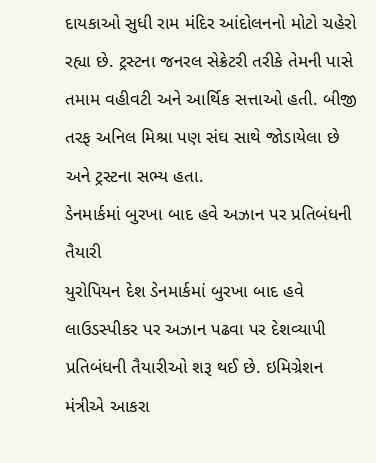દાયકાઓ સુધી રામ મંદિર આંદોલનનો મોટો ચહેરો રહ્યા છે. ટ્રસ્ટના જનરલ સેક્રેટરી તરીકે તેમની પાસે તમામ વહીવટી અને આર્થિક સત્તાઓ હતી. બીજી તરફ અનિલ મિશ્રા પણ સંઘ સાથે જોડાયેલા છે અને ટ્રસ્ટના સભ્ય હતા.
ડેનમાર્કમાં બુરખા બાદ હવે અઝાન પર પ્રતિબંધની તૈયારી
યુરોપિયન દેશ ડેનમાર્કમાં બુરખા બાદ હવે લાઉડસ્પીકર પર અઝાન પઢવા પર દેશવ્યાપી પ્રતિબંધની તૈયારીઓ શરૂ થઈ છે. ઇમિગ્રેશન મંત્રીએ આકરા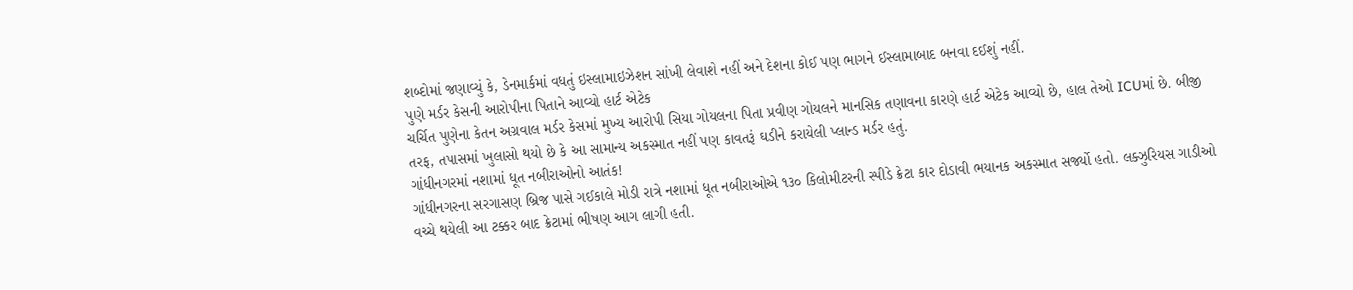શબ્દોમાં જણાવ્યું કે, ડેનમાર્કમાં વધતું ઇસ્લામાઇઝેશન સાંખી લેવાશે નહીં અને દેશના કોઈ પણ ભાગને ઈસ્લામાબાદ બનવા દઈશું નહીં.
પુણે મર્ડર કેસની આરોપીના પિતાને આવ્યો હાર્ટ એટેક
ચર્ચિત પુણેના કેતન અગ્રવાલ મર્ડર કેસમાં મુખ્ય આરોપી સિયા ગોયલના પિતા પ્રવીણ ગોયલને માનસિક તણાવના કારણે હાર્ટ એટેક આવ્યો છે, હાલ તેઓ ICUમાં છે. બીજી તરફ, તપાસમાં ખુલાસો થયો છે કે આ સામાન્ય અકસ્માત નહીં પણ કાવતરૂં ઘડીને કરાયેલી પ્લાન્ડ મર્ડર હતું.
ગાંધીનગરમાં નશામાં ધૂત નબીરાઓનો આતંક!
ગાંધીનગરના સરગાસણ બ્રિજ પાસે ગઈકાલે મોડી રાત્રે નશામાં ધૂત નબીરાઓએ ૧૩૦ કિલોમીટરની સ્પીડે ક્રેટા કાર દોડાવી ભયાનક અકસ્માત સર્જ્યો હતો. લક્ઝુરિયસ ગાડીઓ વચ્ચે થયેલી આ ટક્કર બાદ ક્રેટામાં ભીષણ આગ લાગી હતી.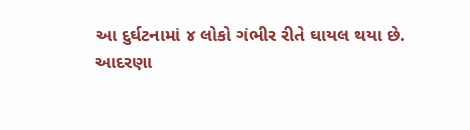આ દુર્ઘટનામાં ૪ લોકો ગંભીર રીતે ઘાયલ થયા છે.
આદરણા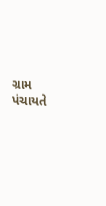ગ્રામ પંચાયતે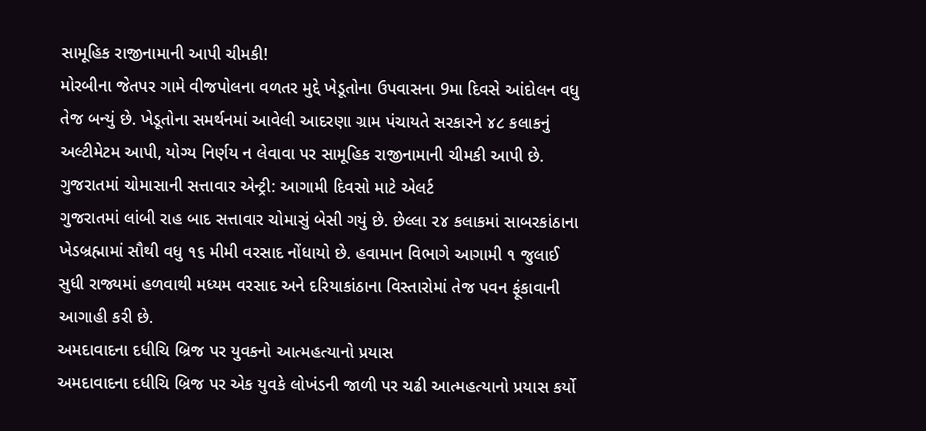સામૂહિક રાજીનામાની આપી ચીમકી!
મોરબીના જેતપર ગામે વીજપોલના વળતર મુદ્દે ખેડૂતોના ઉપવાસના 9મા દિવસે આંદોલન વધુ તેજ બન્યું છે. ખેડૂતોના સમર્થનમાં આવેલી આદરણા ગ્રામ પંચાયતે સરકારને ૪૮ કલાકનું અલ્ટીમેટમ આપી, યોગ્ય નિર્ણય ન લેવાવા પર સામૂહિક રાજીનામાની ચીમકી આપી છે.
ગુજરાતમાં ચોમાસાની સત્તાવાર એન્ટ્રી: આગામી દિવસો માટે એલર્ટ
ગુજરાતમાં લાંબી રાહ બાદ સત્તાવાર ચોમાસું બેસી ગયું છે. છેલ્લા ૨૪ કલાકમાં સાબરકાંઠાના ખેડબ્રહ્મામાં સૌથી વધુ ૧૬ મીમી વરસાદ નોંધાયો છે. હવામાન વિભાગે આગામી ૧ જુલાઈ સુધી રાજ્યમાં હળવાથી મધ્યમ વરસાદ અને દરિયાકાંઠાના વિસ્તારોમાં તેજ પવન ફૂંકાવાની આગાહી કરી છે.
અમદાવાદના દધીચિ બ્રિજ પર યુવકનો આત્મહત્યાનો પ્રયાસ
અમદાવાદના દધીચિ બ્રિજ પર એક યુવકે લોખંડની જાળી પર ચઢી આત્મહત્યાનો પ્રયાસ કર્યો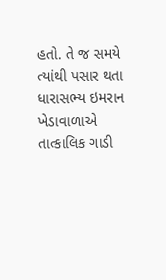હતો. તે જ સમયે ત્યાંથી પસાર થતા ધારાસભ્ય ઇમરાન ખેડાવાળાએ તાત્કાલિક ગાડી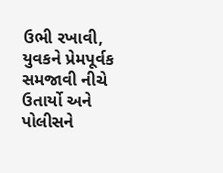ઉભી રખાવી, યુવકને પ્રેમપૂર્વક સમજાવી નીચે ઉતાર્યો અને પોલીસને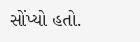સોંપ્યો હતો.